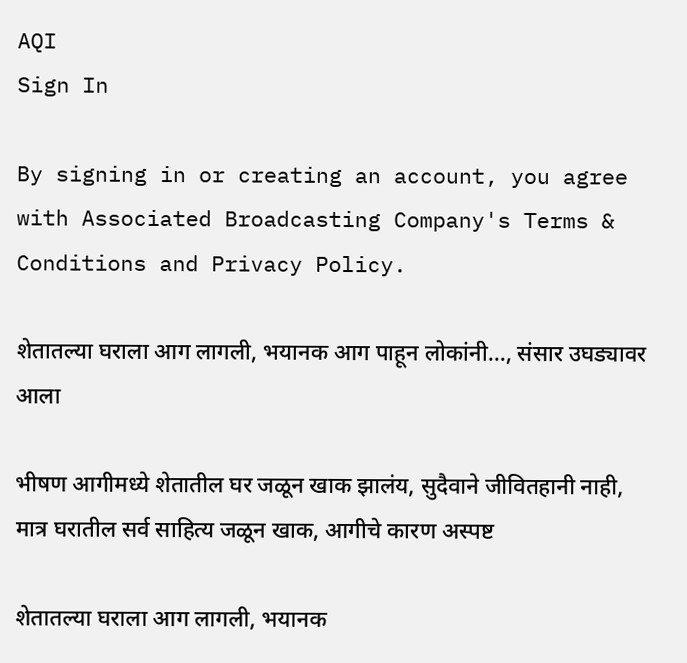AQI
Sign In

By signing in or creating an account, you agree with Associated Broadcasting Company's Terms & Conditions and Privacy Policy.

शेतातल्या घराला आग लागली, भयानक आग पाहून लोकांनी…, संसार उघड्यावर आला

भीषण आगीमध्ये शेतातील घर जळून खाक झालंय, सुदैवाने जीवितहानी नाही, मात्र घरातील सर्व साहित्य जळून खाक, आगीचे कारण अस्पष्ट

शेतातल्या घराला आग लागली, भयानक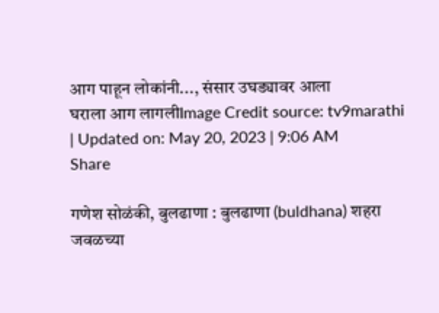आग पाहून लोकांनी..., संसार उघड्यावर आला
घराला आग लागलीImage Credit source: tv9marathi
| Updated on: May 20, 2023 | 9:06 AM
Share

गणेश सोळंकी, बुलढाणा : बुलढाणा (buldhana) शहरा जवळच्या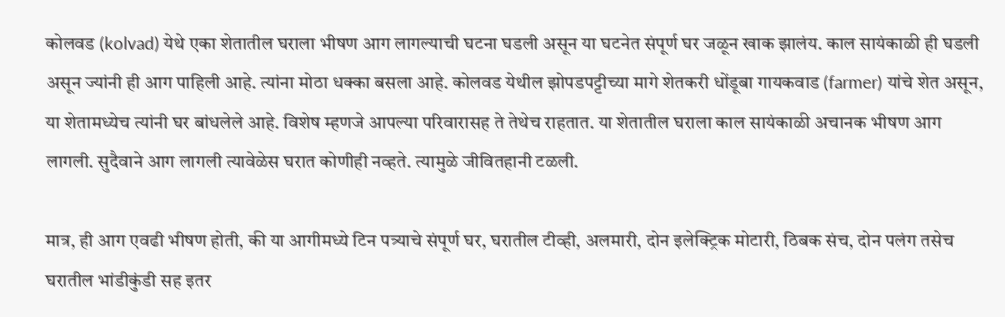कोलवड (kolvad) येथे एका शेतातील घराला भीषण आग लागल्याची घटना घडली असून या घटनेत संपूर्ण घर जळून खाक झालंय. काल सायंकाळी ही घडली असून ज्यांनी ही आग पाहिली आहे. त्यांना मोठा धक्का बसला आहे. कोलवड येथील झोपडपट्टीच्या मागे शेतकरी धोंडूबा गायकवाड (farmer) यांचे शेत असून, या शेतामध्येच त्यांनी घर बांधलेले आहे. विशेष म्हणजे आपल्या परिवारासह ते तेथेच राहतात. या शेतातील घराला काल सायंकाळी अचानक भीषण आग लागली. सुदैवाने आग लागली त्यावेळेस घरात कोणीही नव्हते. त्यामुळे जीवितहानी टळली.

मात्र, ही आग एवढी भीषण होती, की या आगीमध्ये टिन पत्र्याचे संपूर्ण घर, घरातील टीव्ही, अलमारी, दोन इलेक्ट्रिक मोटारी, ठिबक संच, दोन पलंग तसेच घरातील भांडीकुंडी सह इतर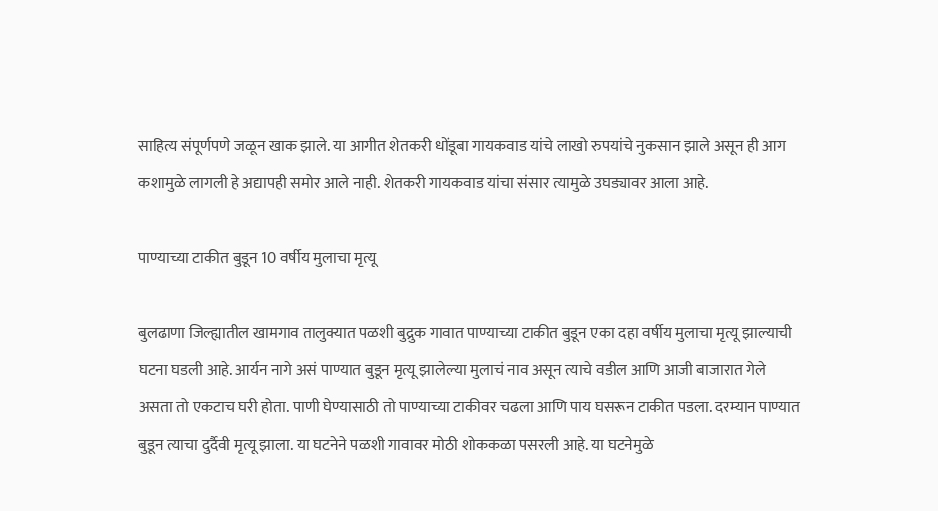साहित्य संपूर्णपणे जळून खाक झाले. या आगीत शेतकरी धोंडूबा गायकवाड यांचे लाखो रुपयांचे नुकसान झाले असून ही आग कशामुळे लागली हे अद्यापही समोर आले नाही. शेतकरी गायकवाड यांचा संसार त्यामुळे उघड्यावर आला आहे.

पाण्याच्या टाकीत बुडून 10 वर्षीय मुलाचा मृत्यू

बुलढाणा जिल्ह्यातील खामगाव तालुक्यात पळशी बुद्रुक गावात पाण्याच्या टाकीत बुडून एका दहा वर्षीय मुलाचा मृत्यू झाल्याची घटना घडली आहे. आर्यन नागे असं पाण्यात बुडून मृत्यू झालेल्या मुलाचं नाव असून त्याचे वडील आणि आजी बाजारात गेले असता तो एकटाच घरी होता. पाणी घेण्यासाठी तो पाण्याच्या टाकीवर चढला आणि पाय घसरून टाकीत पडला. दरम्यान पाण्यात बुडून त्याचा दुर्दैवी मृत्यू झाला. या घटनेने पळशी गावावर मोठी शोककळा पसरली आहे. या घटनेमुळे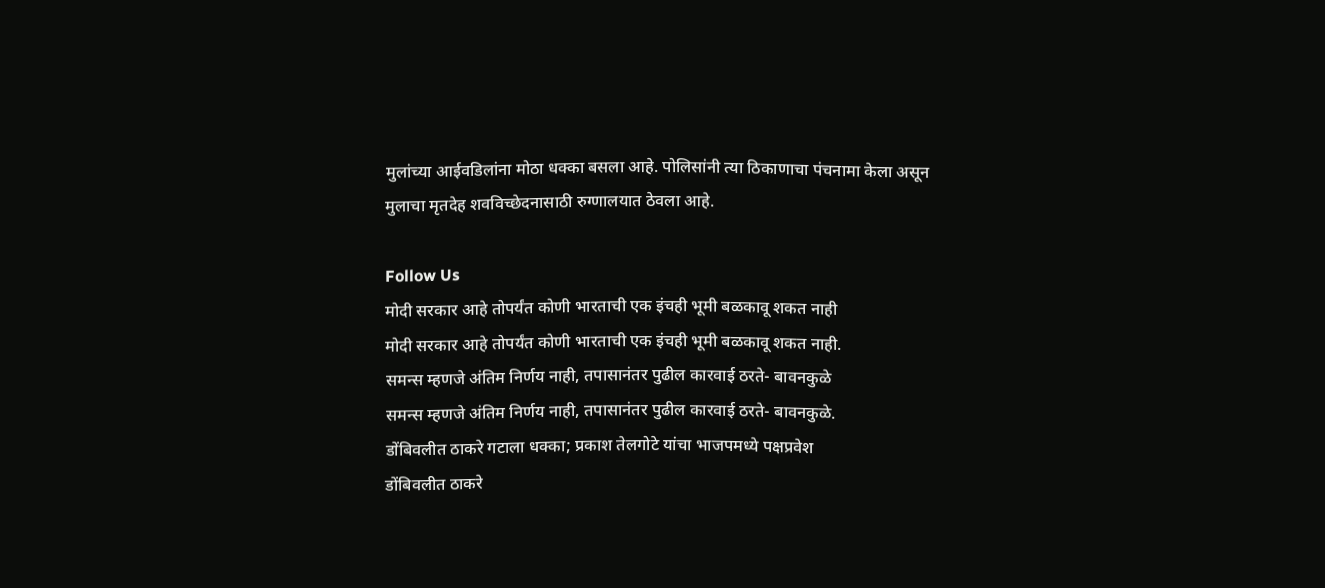मुलांच्या आईवडिलांना मोठा धक्का बसला आहे. पोलिसांनी त्या ठिकाणाचा पंचनामा केला असून मुलाचा मृतदेह शवविच्छेदनासाठी रुग्णालयात ठेवला आहे.

Follow Us
मोदी सरकार आहे तोपर्यंत कोणी भारताची एक इंचही भूमी बळकावू शकत नाही
मोदी सरकार आहे तोपर्यंत कोणी भारताची एक इंचही भूमी बळकावू शकत नाही.
समन्स म्हणजे अंतिम निर्णय नाही, तपासानंतर पुढील कारवाई ठरते- बावनकुळे
समन्स म्हणजे अंतिम निर्णय नाही, तपासानंतर पुढील कारवाई ठरते- बावनकुळे.
डोंबिवलीत ठाकरे गटाला धक्का; प्रकाश तेलगोटे यांचा भाजपमध्ये पक्षप्रवेश
डोंबिवलीत ठाकरे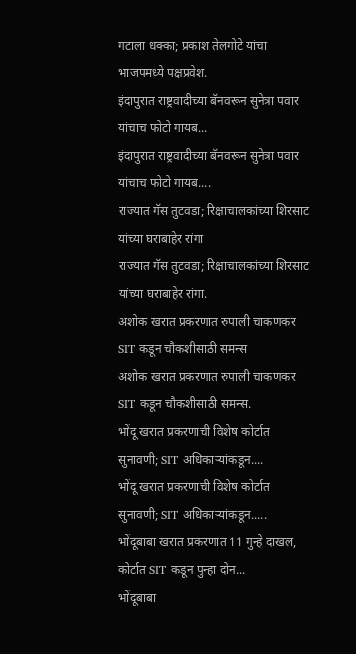गटाला धक्का; प्रकाश तेलगोटे यांचा भाजपमध्ये पक्षप्रवेश.
इंदापुरात राष्ट्रवादीच्या बॅनवरून सुनेत्रा पवार यांचाच फोटो गायब...
इंदापुरात राष्ट्रवादीच्या बॅनवरून सुनेत्रा पवार यांचाच फोटो गायब....
राज्यात गॅस तुटवडा; रिक्षाचालकांच्या शिरसाट यांच्या घराबाहेर रांगा
राज्यात गॅस तुटवडा; रिक्षाचालकांच्या शिरसाट यांच्या घराबाहेर रांगा.
अशोक खरात प्रकरणात रुपाली चाकणकर SIT कडून चौकशीसाठी समन्स
अशोक खरात प्रकरणात रुपाली चाकणकर SIT कडून चौकशीसाठी समन्स.
भोंदू खरात प्रकरणाची विशेष कोर्टात सुनावणी; SIT अधिकाऱ्यांकडून....
भोंदू खरात प्रकरणाची विशेष कोर्टात सुनावणी; SIT अधिकाऱ्यांकडून.....
भोंदूबाबा खरात प्रकरणात 11 गुन्हे दाखल, कोर्टात SIT कडून पुन्हा दोन...
भोंदूबाबा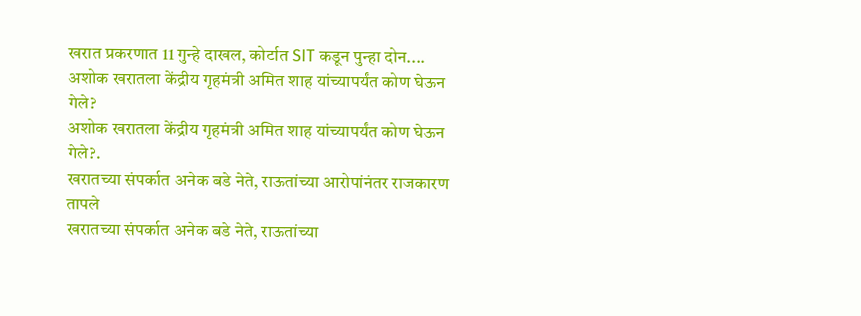खरात प्रकरणात 11 गुन्हे दाखल, कोर्टात SIT कडून पुन्हा दोन....
अशोक खरातला केंद्रीय गृहमंत्री अमित शाह यांच्यापर्यंत कोण घेऊन गेले?
अशोक खरातला केंद्रीय गृहमंत्री अमित शाह यांच्यापर्यंत कोण घेऊन गेले?.
खरातच्या संपर्कात अनेक बडे नेते, राऊतांच्या आरोपांनंतर राजकारण तापले
खरातच्या संपर्कात अनेक बडे नेते, राऊतांच्या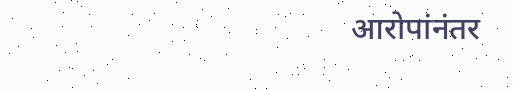आरोपांनंतर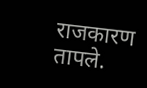राजकारण तापले.